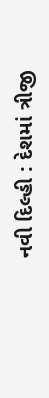નવી દિલ્હી : દેશમાં ત્રીજી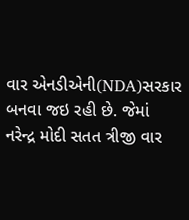વાર એનડીએની(NDA)સરકાર બનવા જઇ રહી છે. જેમાં નરેન્દ્ર મોદી સતત ત્રીજી વાર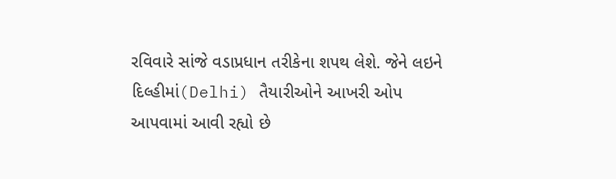રવિવારે સાંજે વડાપ્રધાન તરીકેના શપથ લેશે. જેને લઇને દિલ્હીમાં(Delhi) તૈયારીઓને આખરી ઓપ આપવામાં આવી રહ્યો છે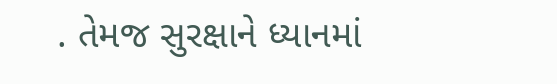. તેમજ સુરક્ષાને ધ્યાનમાં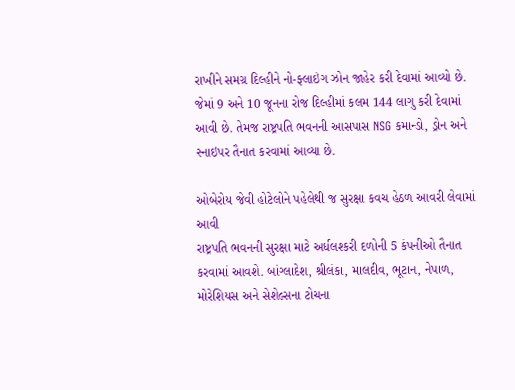રાખીને સમગ્ર દિલ્હીને નો-ફ્લાઇંગ ઝોન જાહેર કરી દેવામાં આવ્યો છે. જેમાં 9 અને 10 જૂનના રોજ દિલ્હીમાં કલમ 144 લાગુ કરી દેવામાં આવી છે. તેમજ રાષ્ટ્રપતિ ભવનની આસપાસ NSG કમાન્ડો, ડ્રોન અને સ્નાઇપર તૈનાત કરવામાં આવ્યા છે.

ઓબેરોય જેવી હોટેલોને પહેલેથી જ સુરક્ષા કવચ હેઠળ આવરી લેવામાં આવી
રાષ્ટ્રપતિ ભવનની સુરક્ષા માટે અર્ધલશ્કરી દળોની 5 કંપનીઓ તૈનાત કરવામાં આવશે. બાંગ્લાદેશ, શ્રીલંકા, માલદીવ, ભૂટાન, નેપાળ, મોરેશિયસ અને સેશેલ્સના ટોચના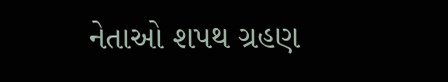નેતાઓ શપથ ગ્રહણ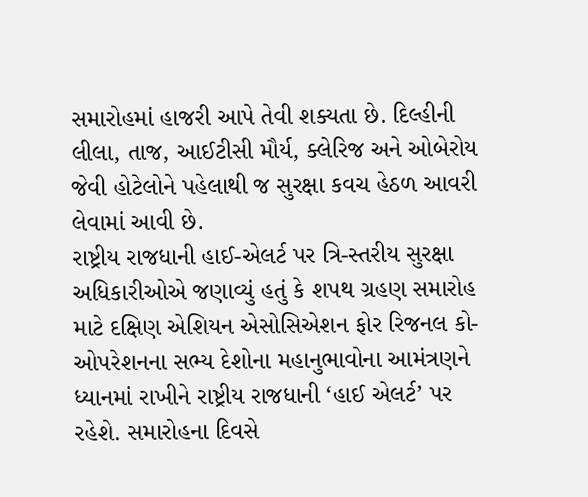સમારોહમાં હાજરી આપે તેવી શક્યતા છે. દિલ્હીની લીલા, તાજ, આઈટીસી મૌર્ય, ક્લેરિજ અને ઓબેરોય જેવી હોટેલોને પહેલાથી જ સુરક્ષા કવચ હેઠળ આવરી લેવામાં આવી છે.
રાષ્ટ્રીય રાજધાની હાઈ-એલર્ટ પર ત્રિ-સ્તરીય સુરક્ષા
અધિકારીઓએ જણાવ્યું હતું કે શપથ ગ્રહણ સમારોહ માટે દક્ષિણ એશિયન એસોસિએશન ફોર રિજનલ કો-ઓપરેશનના સભ્ય દેશોના મહાનુભાવોના આમંત્રણને ધ્યાનમાં રાખીને રાષ્ટ્રીય રાજધાની ‘હાઈ એલર્ટ’ પર રહેશે. સમારોહના દિવસે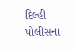દિલ્હી પોલીસના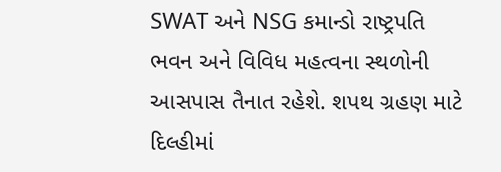SWAT અને NSG કમાન્ડો રાષ્ટ્રપતિ ભવન અને વિવિધ મહત્વના સ્થળોની આસપાસ તૈનાત રહેશે. શપથ ગ્રહણ માટે દિલ્હીમાં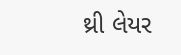થ્રી લેયર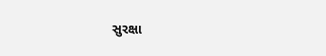સુરક્ષા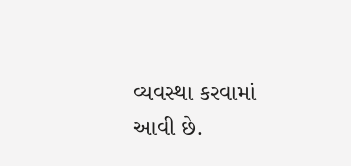વ્યવસ્થા કરવામાં આવી છે.